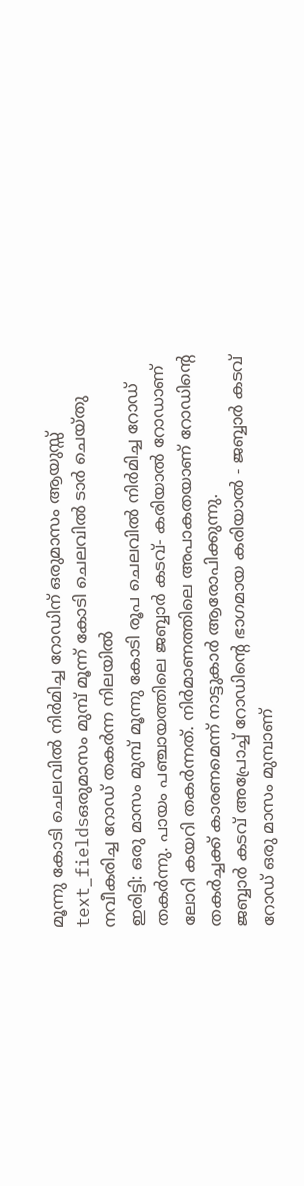മൂന്നു കോടി ചെലവിൽ നിർമിച്ച റോഡിന് ഒരുമാസം ആയുസ്സ്
text_fieldsഒരുമാസം മുമ്പ് മൂന്ന് കോടി ചെലവിൽ ടാർ ചെയ്തു നവീകരിച്ച റോഡ് തകർന്ന നിലയിൽ
ഇരിട്ടി: ഒരു മാസം മുമ്പ് മൂന്നു കോടി രൂപ ചെലവിൽ നിർമിച്ച റോഡ് തകർന്നു. പായം പഞ്ചായത്തിലെ ജബ്ബാർ കടവ്- കരിയാൽ റോഡാണ് ലോറി കയറി തകർന്നത്. നിർമാണത്തിലെ അപാകതയാണ് റോഡിന്റെ തകർച്ചക്ക് കാരണമെന്ന് നാട്ടുകാർ ആരോപിക്കുന്നു.
ജബ്ബാർ കടവ് അപ്രോച്ച് റോഡിന്റെ ഭാഗമായ കരിയാൽ - ജബ്ബാർ കടവ് റോഡ് ഒരു മാസം മുമ്പാണ്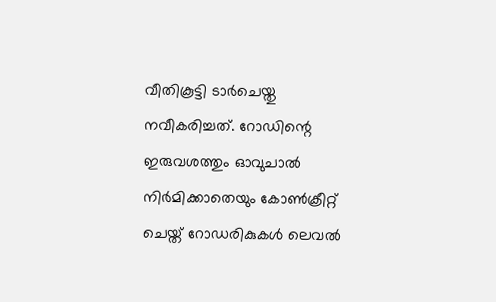വീതികൂട്ടി ടാർചെയ്തു നവീകരിച്ചത്. റോഡിന്റെ ഇരുവശത്തും ഓവുചാൽ നിർമിക്കാതെയും കോൺക്രീറ്റ് ചെയ്ത് റോഡരികുകൾ ലെവൽ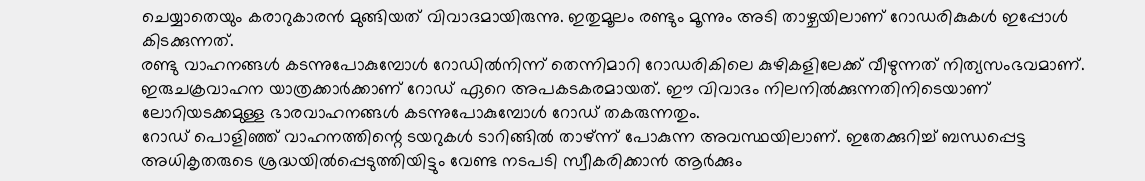ചെയ്യാതെയും കരാറുകാരൻ മുങ്ങിയത് വിവാദമായിരുന്നു. ഇതുമൂലം രണ്ടും മൂന്നും അടി താഴ്ചയിലാണ് റോഡരികുകൾ ഇപ്പോൾ കിടക്കുന്നത്.
രണ്ടു വാഹനങ്ങൾ കടന്നുപോകുമ്പോൾ റോഡിൽനിന്ന് തെന്നിമാറി റോഡരികിലെ കുഴികളിലേക്ക് വീഴുന്നത് നിത്യസംഭവമാണ്. ഇരുചക്രവാഹന യാത്രക്കാർക്കാണ് റോഡ് ഏറെ അപകടകരമായത്. ഈ വിവാദം നിലനിൽക്കുന്നതിനിടെയാണ് ലോറിയടക്കമുള്ള ഭാരവാഹനങ്ങൾ കടന്നുപോകുമ്പോൾ റോഡ് തകരുന്നതും.
റോഡ് പൊളിഞ്ഞ് വാഹനത്തിന്റെ ടയറുകൾ ടാറിങ്ങിൽ താഴ്ന്ന് പോകുന്ന അവസ്ഥയിലാണ്. ഇതേക്കുറിച്ച് ബന്ധപ്പെട്ട അധികൃതരുടെ ശ്രദ്ധയിൽപ്പെടുത്തിയിട്ടും വേണ്ട നടപടി സ്വീകരിക്കാൻ ആർക്കും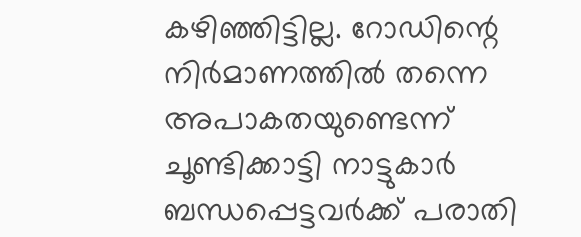കഴിഞ്ഞിട്ടില്ല. റോഡിന്റെ നിർമാണത്തിൽ തന്നെ അപാകതയുണ്ടെന്ന് ചൂണ്ടിക്കാട്ടി നാട്ടുകാർ ബന്ധപ്പെട്ടവർക്ക് പരാതി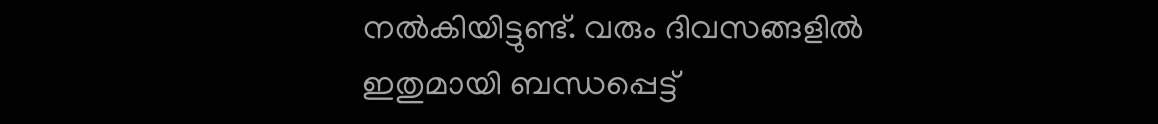നൽകിയിട്ടുണ്ട്. വരും ദിവസങ്ങളിൽ ഇതുമായി ബന്ധപ്പെട്ട്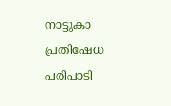നാട്ടുകാ പ്രതിഷേധ പരിപാടി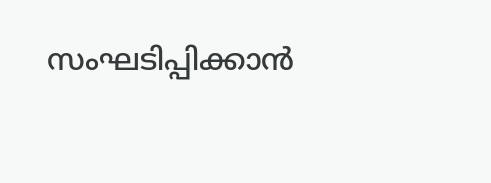സംഘടിപ്പിക്കാൻ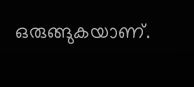ഒരുങ്ങുകയാണ്.